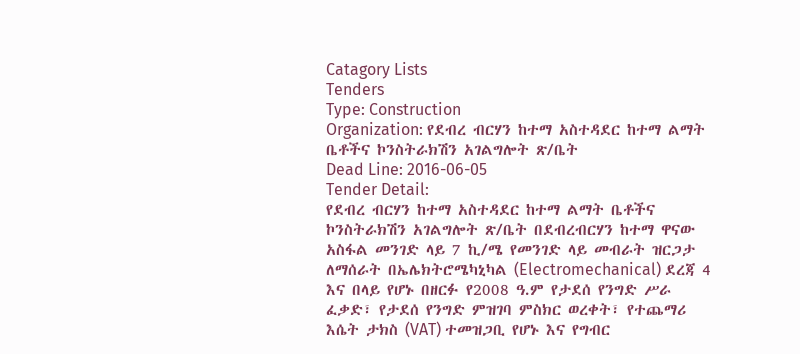Catagory Lists
Tenders
Type: Construction
Organization: የደብረ ብርሃን ከተማ አስተዳደር ከተማ ልማት ቤቶችና ኮንስትራክሽን አገልግሎት ጽ/ቤት
Dead Line: 2016-06-05
Tender Detail:
የደብረ ብርሃን ከተማ አስተዳደር ከተማ ልማት ቤቶችና ኮንስትራክሽን አገልግሎት ጽ/ቤት በደብረብርሃን ከተማ ዋናው አስፋል መንገድ ላይ 7 ኪ/ሜ የመንገድ ላይ መብራት ዝርጋታ ለማሰራት በኤሌክትሮሜካኒካል (Electromechanical) ደረጃ 4 እና በላይ የሆኑ በዘርፉ የ2008 ዓ.ም የታደሰ የንግድ ሥራ ፈቃድ፣ የታደሰ የንግድ ምዝገባ ምስክር ወረቀት፣ የተጨማሪ እሴት ታክስ (VAT) ተመዝጋቢ የሆኑ እና የግብር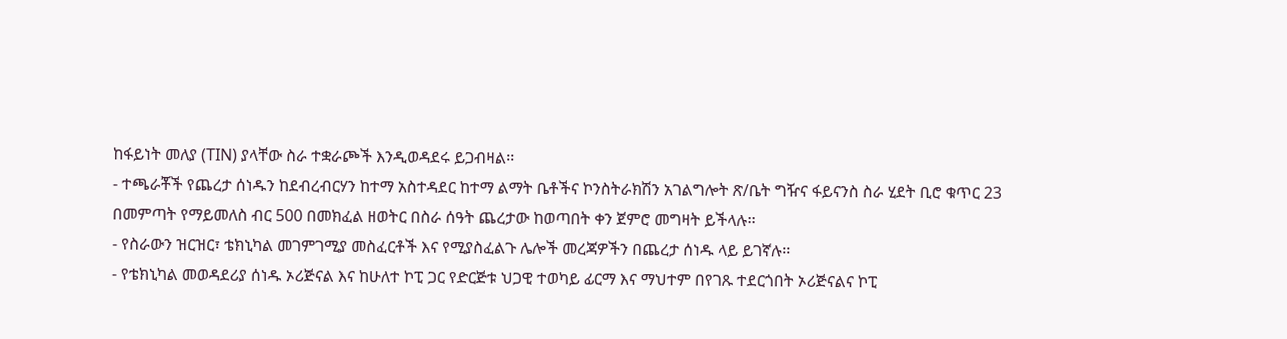ከፋይነት መለያ (TIN) ያላቸው ስራ ተቋራጮች እንዲወዳደሩ ይጋብዛል፡፡
- ተጫራቾች የጨረታ ሰነዱን ከደብረብርሃን ከተማ አስተዳደር ከተማ ልማት ቤቶችና ኮንስትራክሽን አገልግሎት ጽ/ቤት ግዥና ፋይናንስ ስራ ሂደት ቢሮ ቁጥር 23 በመምጣት የማይመለስ ብር 500 በመክፈል ዘወትር በስራ ሰዓት ጨረታው ከወጣበት ቀን ጀምሮ መግዛት ይችላሉ፡፡
- የስራውን ዝርዝር፣ ቴክኒካል መገምገሚያ መስፈርቶች እና የሚያስፈልጉ ሌሎች መረጃዎችን በጨረታ ሰነዱ ላይ ይገኛሉ፡፡
- የቴክኒካል መወዳደሪያ ሰነዱ ኦሪጅናል እና ከሁለተ ኮፒ ጋር የድርጅቱ ህጋዊ ተወካይ ፊርማ እና ማህተም በየገጹ ተደርጎበት ኦሪጅናልና ኮፒ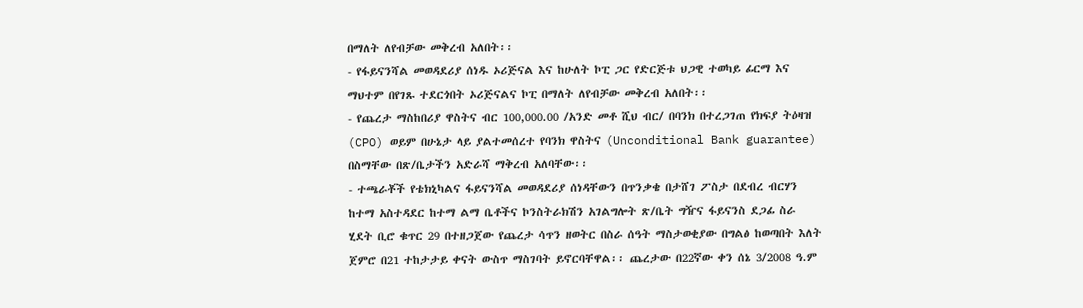በማለት ለየብቻው መቅረብ አለበት፡፡
- የፋይናንሻል መወዳደሪያ ሰነዱ ኦሪጅናል እና ከሁለት ኮፒ ጋር የድርጅቱ ህጋዊ ተወካይ ፊርማ እና ማህተም በየገጹ ተደርጎበት ኦሪጅናልና ኮፒ በማለት ለየብቻው መቅረብ አለበት፡፡
- የጨረታ ማስከበሪያ ዋስትና ብር 100,000.00 /አንድ መቶ ሺህ ብር/ በባንክ በተረጋገጠ የክፍያ ትዕዛዝ (CPO) ወይም በሁኔታ ላይ ያልተመሰረተ የባንክ ዋስትና (Unconditional Bank guarantee) በስማቸው በጽ/ቤታችን አድራሻ ማቅረብ አለባቸው፡፡
- ተጫራቾች የቴክኒካልና ፋይናንሻል መወዳደሪያ ሰነዳቸውን በጥንቃቄ በታሸገ ፖስታ በደብረ ብርሃን ከተማ አስተዳደር ከተማ ልማ ቤቶችና ኮንስትራክሽን አገልግሎት ጽ/ቤት ግዥና ፋይናንስ ደጋፊ ስራ ሂደት ቢሮ ቁጥር 29 በተዘጋጀው የጨረታ ሳጥን ዘወትር በስራ ሰዓት ማስታወቂያው በግልፅ ከወጣበት እለት ጀምሮ በ21 ተከታታይ ቀናት ውስጥ ማስገባት ይኖርባቸዋል፡፡ ጨረታው በ22ኛው ቀን ሰኔ 3/2008 ዓ.ም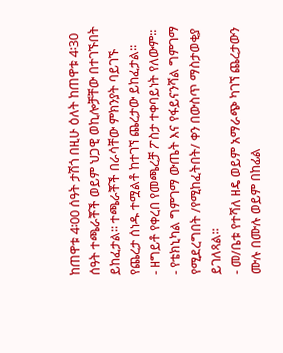ከጠዋቱ 4፡00 ሰዓት ታሽጎ በዚሁ ዕለት ከጠዋቱ 4፡30 ሰዓት ተጫራቾች ወይም ህጋዊ ወኪሎቻቸው በተገኙበት ይከፈታል፡፡ ተጫራቾች በራሳቸው ምክንያት ባይገኙ የጨረታ ሰነዱ ተሟልቶ ከተገኘ ጨረታው ይከፈታል፡፡
- ዘግይቶ የቀረበ የመጫረቻ ፖስታ ተቀባይነት የለውም፡፡
- የቴክኒካል ግምገማ ውጤት እና የፋይናንሻል ግምገማ የሚደረግበት /የሚከፈትበት/ ቀን በውስጥ ማስታወቂያ ይገለጻል፡፡
- መ/ቤቱ የተሻለ ዘዴ ወይም አማራጭ ካገኘ ጨረታውን ሙሉ በሙሉ ወይም በከፊል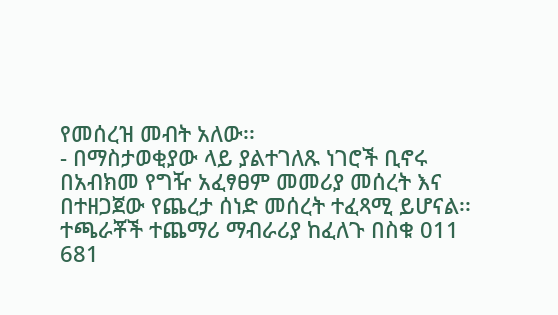የመሰረዝ መብት አለው፡፡
- በማስታወቂያው ላይ ያልተገለጹ ነገሮች ቢኖሩ በአብክመ የግዥ አፈፃፀም መመሪያ መሰረት እና በተዘጋጀው የጨረታ ሰነድ መሰረት ተፈጻሚ ይሆናል፡፡ ተጫራቾች ተጨማሪ ማብራሪያ ከፈለጉ በስቁ 011 681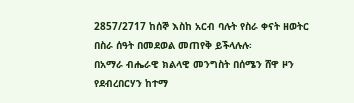2857/2717 ከሰኞ እስከ አርብ ባሉት የስራ ቀናት ዘወትር በስራ ሰዓት በመደወል መጠየቅ ይችላሉሉ፡
በአማራ ብሔራዊ ክልላዊ መንግስት በሰሜን ሸዋ ዞን የደብረበርሃን ከተማ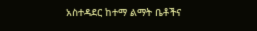አስተዳደር ከተማ ልማት ቤቶችና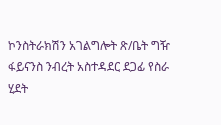ኮንስትራክሽን አገልግሎት ጽ/ቤት ግዥ ፋይናንስ ንብረት አስተዳደር ደጋፊ የስራ ሂደት